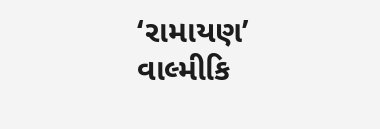‘રામાયણ’ વાલ્મીકિ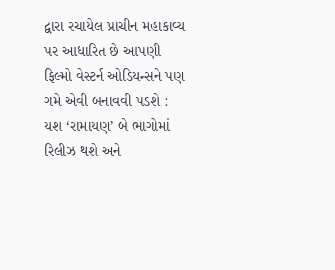દ્વારા રચાયેલ પ્રાચીન મહાકાવ્ય પર આધારિત છે આપણી ફિલ્મો વેસ્ટર્ન ઓડિયન્સને પણ ગમે એવી બનાવવી પડશે : યશ ‘રામાયણ’ બે ભાગોમાં રિલીઝ થશે અને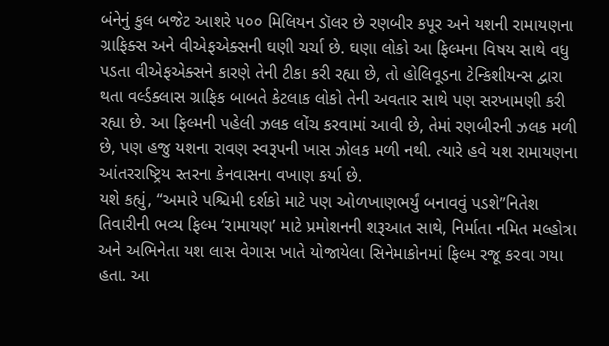બંનેનું કુલ બજેટ આશરે ૫૦૦ મિલિયન ડૉલર છે રણબીર કપૂર અને યશની રામાયણના ગ્રાફિક્સ અને વીએફએક્સની ઘણી ચર્ચા છે. ઘણા લોકો આ ફિલ્મના વિષય સાથે વધુ પડતા વીએફએક્સને કારણે તેની ટીકા કરી રહ્યા છે, તો હોલિવૂડના ટેન્કિશીયન્સ દ્વારા થતા વર્લ્ડક્લાસ ગ્રાફિક બાબતે કેટલાક લોકો તેની અવતાર સાથે પણ સરખામણી કરી રહ્યા છે. આ ફિલ્મની પહેલી ઝલક લોંચ કરવામાં આવી છે, તેમાં રણબીરની ઝલક મળી છે, પણ હજુ યશના રાવણ સ્વરૂપની ખાસ ઝોલક મળી નથી. ત્યારે હવે યશ રામાયણના આંતરરાષ્ટ્રિય સ્તરના કેનવાસના વખાણ કર્યા છે.
યશે કહ્યું, “અમારે પશ્ચિમી દર્શકો માટે પણ ઓળખાણભર્યું બનાવવું પડશે”નિતેશ તિવારીની ભવ્ય ફિલ્મ ‘રામાયણ’ માટે પ્રમોશનની શરૂઆત સાથે, નિર્માતા નમિત મલ્હોત્રા અને અભિનેતા યશ લાસ વેગાસ ખાતે યોજાયેલા સિનેમાકોનમાં ફિલ્મ રજૂ કરવા ગયા હતા. આ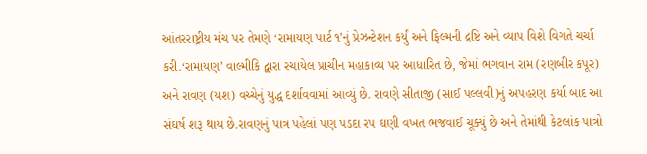આંતરરાષ્ટ્રીય મંચ પર તેમણે ‘રામાયણ પાર્ટ ૧’નું પ્રેઝન્ટેશન કર્યું અને ફિલ્મની દ્રષ્ટિ અને વ્યાપ વિશે વિગતે ચર્ચા કરી.‘રામાયણ’ વાલ્મીકિ દ્વારા રચાયેલ પ્રાચીન મહાકાવ્ય પર આધારિત છે, જેમાં ભગવાન રામ (રણબીર કપૂર) અને રાવણ (યશ) વચ્ચેનું યુદ્ધ દર્શાવવામાં આવ્યું છે. રાવણે સીતાજી (સાઈ પલ્લવી)નું અપહરણ કર્યા બાદ આ સંઘર્ષ શરૂ થાય છે.રાવણનું પાત્ર પહેલાં પણ પડદા રપ ઘણી વખત ભજવાઈ ચૂક્યું છે અને તેમાંથી કેટલાંક પાત્રો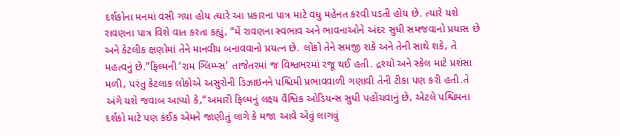દર્શકોના મનમાં વસી ગયા હોય ત્યારે આ પ્રકારના પાત્ર માટે વધુ મહેનત કરવી પડતી હોય છે. ત્યારે યશે રાવણના પાત્ર વિશે વાત કરતા કહ્યું, “મેં રાવણના સ્વભાવ અને ભાવનાઓને અંદર સુધી સમજવાનો પ્રયાસ છે અને કેટલીક ક્ષણોમાં તેને માનવીય બનાવવાનો પ્રયત્ન છે. લોકો તેને સમજી શકે અને તેની સાથે શકે, તે મહત્વનું છે.”ફિલ્મની ‘રામ ગ્લિમ્પ્સ’ તાજેતરમાં જ વિશ્વભરમાં રજૂ થઈ હતી. દ્રશ્યો અને સ્કેલ માટે પ્રશંસા મળી, પરંતુ કેટલાક લોકોએ અસુરોની ડિઝાઇનને પશ્ચિમી પ્રભાવવાળી ગણાવી તેની ટીકા પણ કરી હતી.તે અંગે યશે જવાબ આપ્યો કે,“અમારી ફિલ્મનું લક્ષ્ય વૈશ્વિક ઓડિયન્સ સુધી પહોંચવાનું છે, એટલે પશ્ચિમના દર્શકો માટે પણ કંઈક એમને જાણીતું લાગે કે મજા આવે એવું લાગવું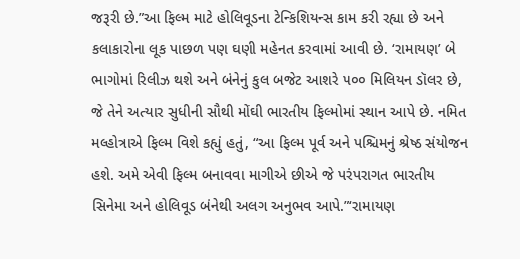જરૂરી છે.”આ ફિલ્મ માટે હોલિવૂડના ટેન્કિશિયન્સ કામ કરી રહ્યા છે અને કલાકારોના લૂક પાછળ પણ ઘણી મહેનત કરવામાં આવી છે. ‘રામાયણ’ બે ભાગોમાં રિલીઝ થશે અને બંનેનું કુલ બજેટ આશરે ૫૦૦ મિલિયન ડૉલર છે, જે તેને અત્યાર સુધીની સૌથી મોંઘી ભારતીય ફિલ્મોમાં સ્થાન આપે છે. નમિત મલ્હોત્રાએ ફિલ્મ વિશે કહ્યું હતું, “આ ફિલ્મ પૂર્વ અને પશ્ચિમનું શ્રેષ્ઠ સંયોજન હશે. અમે એવી ફિલ્મ બનાવવા માગીએ છીએ જે પરંપરાગત ભારતીય સિનેમા અને હોલિવૂડ બંનેથી અલગ અનુભવ આપે.”‘રામાયણ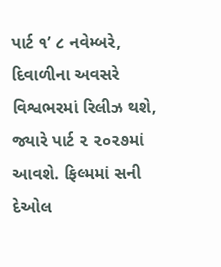પાર્ટ ૧’ ૮ નવેમ્બરે, દિવાળીના અવસરે વિશ્વભરમાં રિલીઝ થશે, જ્યારે પાર્ટ ૨ ૨૦૨૭માં આવશે. ફિલ્મમાં સની દેઓલ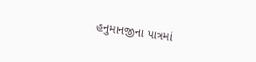હનુમાનજીના પાત્રમાં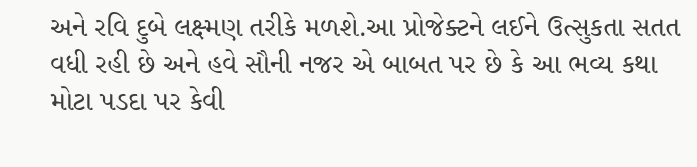અને રવિ દુબે લક્ષ્મણ તરીકે મળશે.આ પ્રોજેક્ટને લઈને ઉત્સુકતા સતત વધી રહી છે અને હવે સૌની નજર એ બાબત પર છે કે આ ભવ્ય કથા મોટા પડદા પર કેવી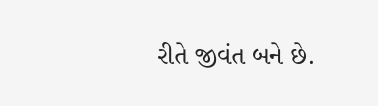રીતે જીવંત બને છે.